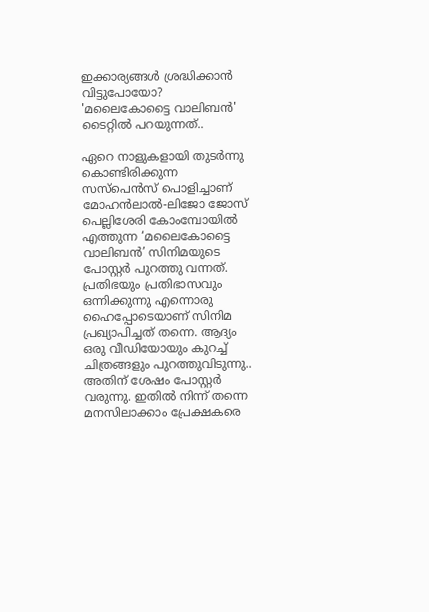ഇക്കാര്യങ്ങള്‍ ശ്രദ്ധിക്കാന്‍ വിട്ടുപോയോ? 'മലൈകോട്ടൈ വാലിബന്‍' ടൈറ്റില്‍ പറയുന്നത്..

ഏറെ നാളുകളായി തുടര്‍ന്നു കൊണ്ടിരിക്കുന്ന സസ്‌പെന്‍സ് പൊളിച്ചാണ് മോഹന്‍ലാല്‍-ലിജോ ജോസ് പെല്ലിശേരി കോംമ്പോയില്‍ എത്തുന്ന ‘മലൈകോട്ടൈ വാലിബന്‍’ സിനിമയുടെ പോസ്റ്റര്‍ പുറത്തു വന്നത്. പ്രതിഭയും പ്രതിഭാസവും ഒന്നിക്കുന്നു എന്നൊരു ഹൈപ്പോടെയാണ് സിനിമ പ്രഖ്യാപിച്ചത് തന്നെ. ആദ്യം ഒരു വീഡിയോയും കുറച്ച് ചിത്രങ്ങളും പുറത്തുവിടുന്നു.. അതിന് ശേഷം പോസ്റ്റര്‍ വരുന്നു. ഇതില്‍ നിന്ന് തന്നെ മനസിലാക്കാം പ്രേക്ഷകരെ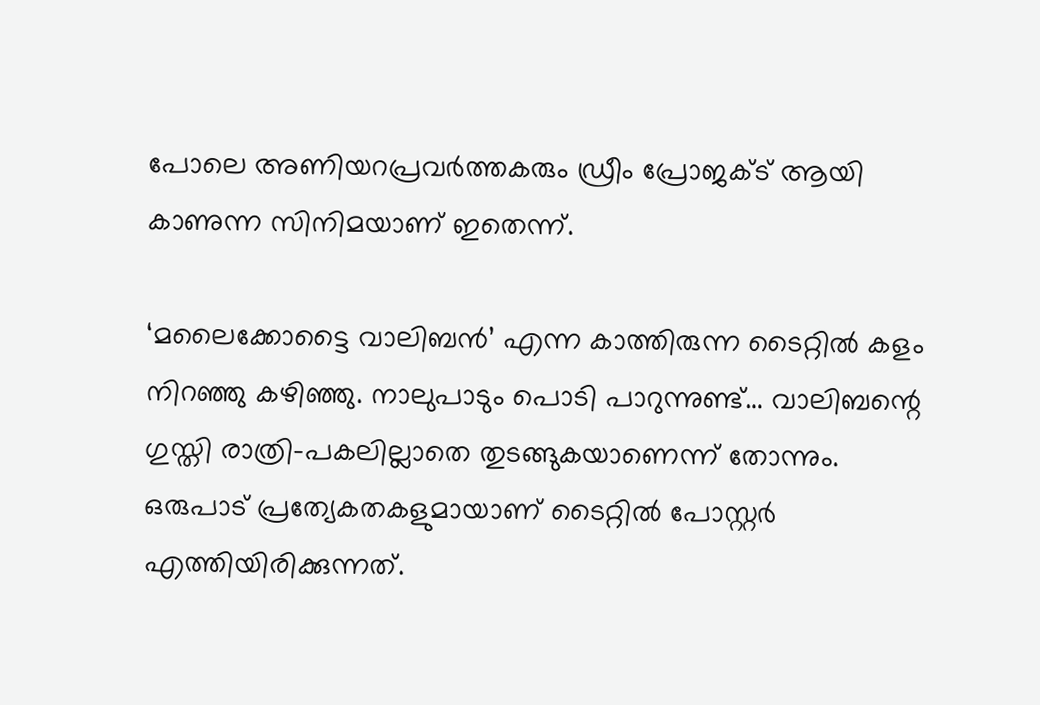പോലെ അണിയറപ്രവര്‍ത്തകരും ഡ്രീം പ്രോജക്ട് ആയി കാണുന്ന സിനിമയാണ് ഇതെന്ന്.

‘മലൈക്കോട്ടൈ വാലിബന്‍’ എന്ന കാത്തിരുന്ന ടൈറ്റില്‍ കളം നിറഞ്ഞു കഴിഞ്ഞു. നാലുപാടും പൊടി പാറുന്നുണ്ട്… വാലിബന്റെ ഗുസ്തി രാത്രി-പകലില്ലാതെ തുടങ്ങുകയാണെന്ന് തോന്നും. ഒരുപാട് പ്രത്യേകതകളുമായാണ് ടൈറ്റില്‍ പോസ്റ്റര്‍ എത്തിയിരിക്കുന്നത്.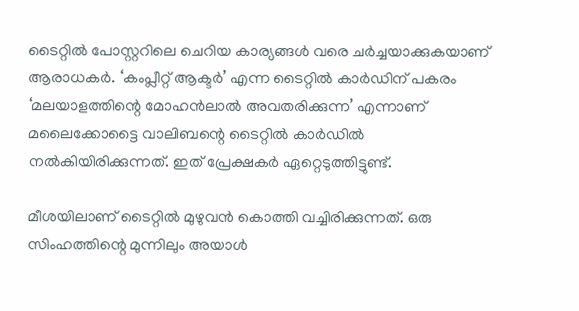ടൈറ്റില്‍ പോസ്റ്ററിലെ ചെറിയ കാര്യങ്ങള്‍ വരെ ചര്‍ച്ചയാക്കുകയാണ് ആരാധകര്‍. ‘കംപ്ലീറ്റ് ആക്ടര്‍’ എന്ന ടൈറ്റില്‍ കാര്‍ഡിന് പകരം ‘മലയാളത്തിന്റെ മോഹന്‍ലാല്‍ അവതരിക്കുന്ന’ എന്നാണ് മലൈക്കോട്ടൈ വാലിബന്റെ ടൈറ്റില്‍ കാര്‍ഡില്‍ നല്‍കിയിരിക്കുന്നത്. ഇത് പ്രേക്ഷകര്‍ ഏറ്റെടുത്തിട്ടുണ്ട്.

മീശയിലാണ് ടൈറ്റില്‍ മുഴുവന്‍ കൊത്തി വച്ചിരിക്കുന്നത്. ഒരു സിംഹത്തിന്റെ മുന്നിലും അയാള്‍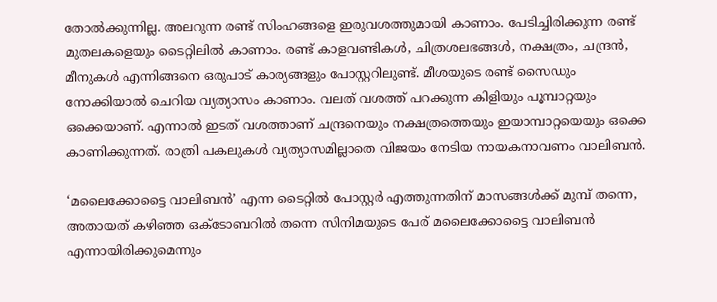തോല്‍ക്കുന്നില്ല. അലറുന്ന രണ്ട് സിംഹങ്ങളെ ഇരുവശത്തുമായി കാണാം. പേടിച്ചിരിക്കുന്ന രണ്ട് മുതലകളെയും ടൈറ്റിലില്‍ കാണാം. രണ്ട് കാളവണ്ടികള്‍, ചിത്രശലഭങ്ങള്‍, നക്ഷത്രം, ചന്ദ്രന്‍, മീനുകള്‍ എന്നിങ്ങനെ ഒരുപാട് കാര്യങ്ങളും പോസ്റ്ററിലുണ്ട്. മീശയുടെ രണ്ട് സൈഡും നോക്കിയാല്‍ ചെറിയ വ്യത്യാസം കാണാം. വലത് വശത്ത് പറക്കുന്ന കിളിയും പൂമ്പാറ്റയും ഒക്കെയാണ്. എന്നാല്‍ ഇടത് വശത്താണ് ചന്ദ്രനെയും നക്ഷത്രത്തെയും ഇയാമ്പാറ്റയെയും ഒക്കെ കാണിക്കുന്നത്. രാത്രി പകലുകള്‍ വ്യത്യാസമില്ലാതെ വിജയം നേടിയ നായകനാവണം വാലിബന്‍.

‘മലൈക്കോട്ടൈ വാലിബന്‍’ എന്ന ടൈറ്റില്‍ പോസ്റ്റര്‍ എത്തുന്നതിന് മാസങ്ങള്‍ക്ക് മുമ്പ് തന്നെ, അതായത് കഴിഞ്ഞ ഒക്ടോബറില്‍ തന്നെ സിനിമയുടെ പേര് മലൈക്കോട്ടൈ വാലിബന്‍ എന്നായിരിക്കുമെന്നും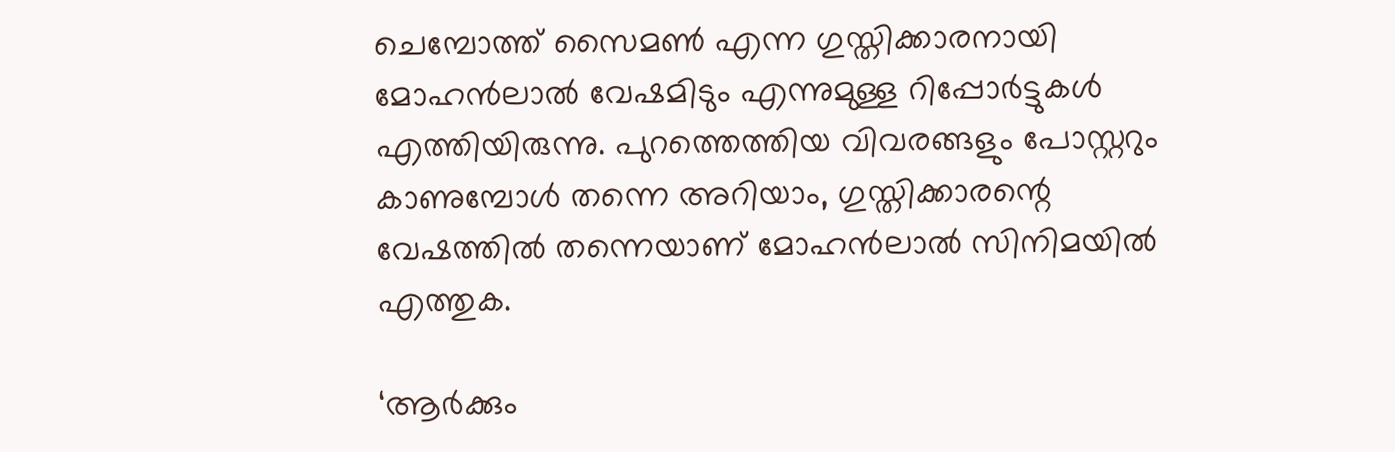ചെമ്പോത്ത് സൈമണ്‍ എന്ന ഗുസ്തിക്കാരനായി മോഹന്‍ലാല്‍ വേഷമിടും എന്നുമുള്ള റിപ്പോര്‍ട്ടുകള്‍ എത്തിയിരുന്നു. പുറത്തെത്തിയ വിവരങ്ങളും പോസ്റ്ററും കാണുമ്പോള്‍ തന്നെ അറിയാം, ഗുസ്തിക്കാരന്റെ വേഷത്തില്‍ തന്നെയാണ് മോഹന്‍ലാല്‍ സിനിമയില്‍ എത്തുക.

‘ആര്‍ക്കും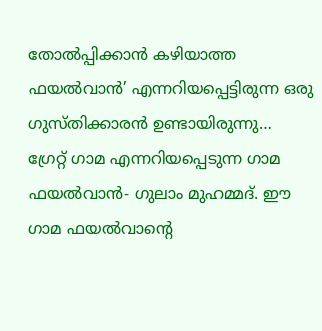തോല്‍പ്പിക്കാന്‍ കഴിയാത്ത ഫയല്‍വാന്‍’ എന്നറിയപ്പെട്ടിരുന്ന ഒരു ഗുസ്തിക്കാരന്‍ ഉണ്ടായിരുന്നു… ഗ്രേറ്റ് ഗാമ എന്നറിയപ്പെടുന്ന ഗാമ ഫയല്‍വാന്‍- ഗുലാം മുഹമ്മദ്. ഈ ഗാമ ഫയല്‍വാന്റെ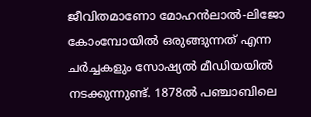ജീവിതമാണോ മോഹന്‍ലാല്‍-ലിജോ കോംമ്പോയില്‍ ഒരുങ്ങുന്നത് എന്ന ചര്‍ച്ചകളും സോഷ്യല്‍ മീഡിയയില്‍ നടക്കുന്നുണ്ട്. 1878ല്‍ പഞ്ചാബിലെ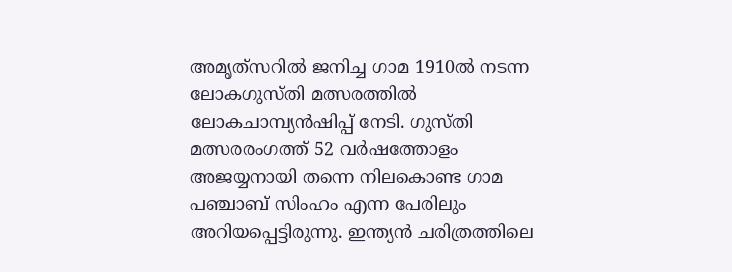അമൃത്‌സറില്‍ ജനിച്ച ഗാമ 1910ല്‍ നടന്ന ലോകഗുസ്തി മത്സരത്തില്‍ ലോകചാമ്പ്യന്‍ഷിപ്പ് നേടി. ഗുസ്തി മത്സരരംഗത്ത് 52 വര്‍ഷത്തോളം അജയ്യനായി തന്നെ നിലകൊണ്ട ഗാമ പഞ്ചാബ് സിംഹം എന്ന പേരിലും അറിയപ്പെട്ടിരുന്നു. ഇന്ത്യന്‍ ചരിത്രത്തിലെ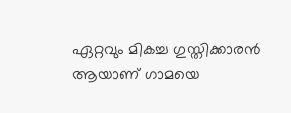ഏറ്റവും മികച്ച ഗുസ്തിക്കാരന്‍ ആയാണ് ഗാമയെ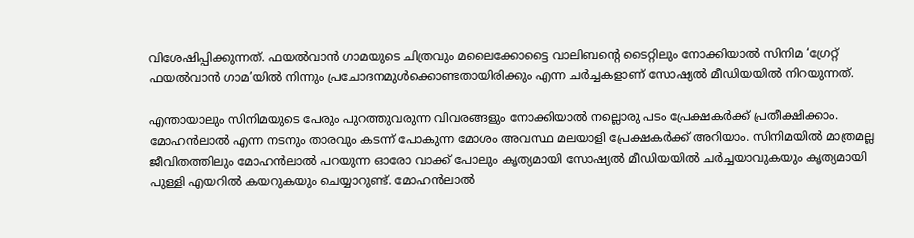വിശേഷിപ്പിക്കുന്നത്. ഫയല്‍വാന്‍ ഗാമയുടെ ചിത്രവും മലൈക്കോട്ടൈ വാലിബന്റെ ടൈറ്റിലും നോക്കിയാല്‍ സിനിമ ‘ഗ്രേറ്റ് ഫയല്‍വാന്‍ ഗാമ’യില്‍ നിന്നും പ്രചോദനമുള്‍ക്കൊണ്ടതായിരിക്കും എന്ന ചര്‍ച്ചകളാണ് സോഷ്യല്‍ മീഡിയയില്‍ നിറയുന്നത്.

എന്തായാലും സിനിമയുടെ പേരും പുറത്തുവരുന്ന വിവരങ്ങളും നോക്കിയാല്‍ നല്ലൊരു പടം പ്രേക്ഷകര്‍ക്ക് പ്രതീക്ഷിക്കാം. മോഹന്‍ലാല്‍ എന്ന നടനും താരവും കടന്ന് പോകുന്ന മോശം അവസ്ഥ മലയാളി പ്രേക്ഷകര്‍ക്ക് അറിയാം. സിനിമയില്‍ മാത്രമല്ല ജീവിതത്തിലും മോഹന്‍ലാല്‍ പറയുന്ന ഓരോ വാക്ക് പോലും കൃത്യമായി സോഷ്യല്‍ മീഡിയയില്‍ ചര്‍ച്ചയാവുകയും കൃത്യമായി പുള്ളി എയറില്‍ കയറുകയും ചെയ്യാറുണ്ട്. മോഹന്‍ലാല്‍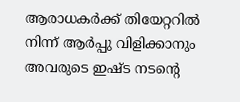ആരാധകര്‍ക്ക് തിയേറ്ററില്‍ നിന്ന് ആര്‍പ്പു വിളിക്കാനും അവരുടെ ഇഷ്ട നടന്റെ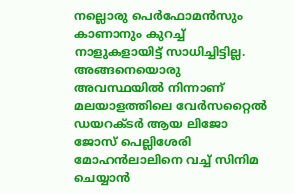നല്ലൊരു പെര്‍ഫോമന്‍സും കാണാനും കുറച്ച് നാളുകളായിട്ട് സാധിച്ചിട്ടില്ല. അങ്ങനെയൊരു അവസ്ഥയില്‍ നിന്നാണ് മലയാളത്തിലെ വേര്‍സറ്റൈല്‍ ഡയറക്ടര്‍ ആയ ലിജോ ജോസ് പെല്ലിശേരി മോഹന്‍ലാലിനെ വച്ച് സിനിമ ചെയ്യാന്‍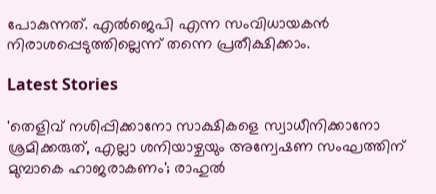പോകുന്നത്. എല്‍ജെപി എന്ന സംവിധായകന്‍ നിരാശപ്പെടുത്തില്ലെന്ന് തന്നെ പ്രതീക്ഷിക്കാം.

Latest Stories

'തെളിവ് നശിപ്പിക്കാനോ സാക്ഷികളെ സ്വാധീനിക്കാനോ ശ്രമിക്കരുത്, എല്ലാ ശനിയാഴ്ചയും അന്വേഷണ സംഘത്തിന് മുമ്പാകെ ഹാജരാകണം'; രാഹുൽ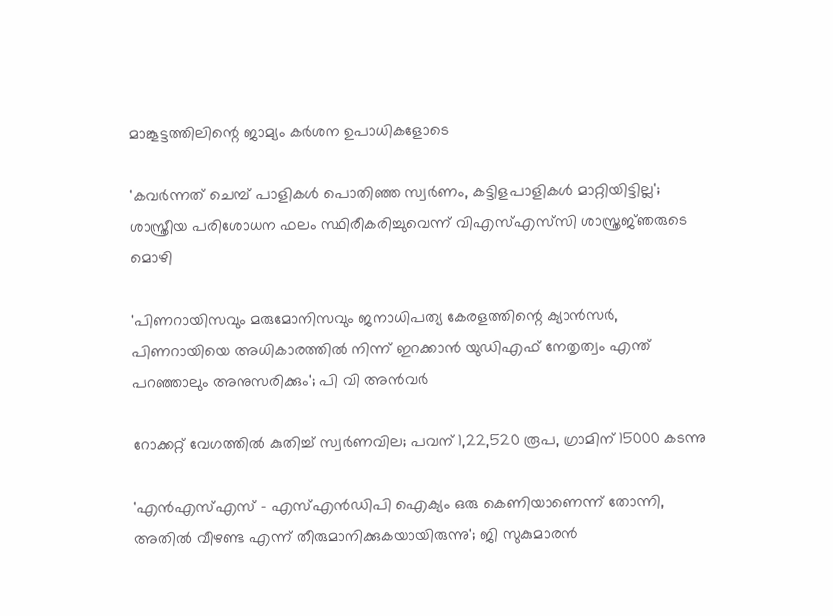മാങ്കൂട്ടത്തിലിന്റെ ജാമ്യം കർശന ഉപാധികളോടെ

'കവർന്നത് ചെമ്പ് പാളികൾ പൊതിഞ്ഞ സ്വർണം, കട്ടിളപാളികൾ മാറ്റിയിട്ടില്ല'; ശാസ്ത്രീയ പരിശോധന ഫലം സ്ഥിരീകരിച്ചുവെന്ന് വിഎസ്എസ്‍സി ശാസ്ത്രജ്‌ഞരുടെ മൊഴി

'പിണറായിസവും മരുമോനിസവും ജനാധിപത്യ കേരളത്തിന്റെ ക്യാൻസർ, പിണറായിയെ അധികാരത്തിൽ നിന്ന് ഇറക്കാൻ യുഡിഎഫ് നേതൃത്വം എന്ത്‌ പറഞ്ഞാലും അനുസരിക്കും'; പി വി അൻവർ

റോക്കറ്റ് വേഗത്തിൽ കുതിച്ച് സ്വർണവില; പവന് 1,22,520 രൂപ, ഗ്രാമിന് 15000 കടന്നു

'എന്‍എസ്എസ് - എസ്എന്‍ഡിപി ഐക്യം ഒരു കെണിയാണെന്ന് തോന്നി, അതിൽ വീഴണ്ട എന്ന് തീരുമാനിക്കുകയായിരുന്നു'; ജി സുകുമാരൻ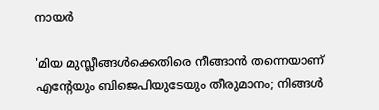നായർ

'മിയ മുസ്ലീങ്ങള്‍ക്കെതിരെ നീങ്ങാന്‍ തന്നെയാണ് എന്റേയും ബിജെപിയുടേയും തീരുമാനം; നിങ്ങള്‍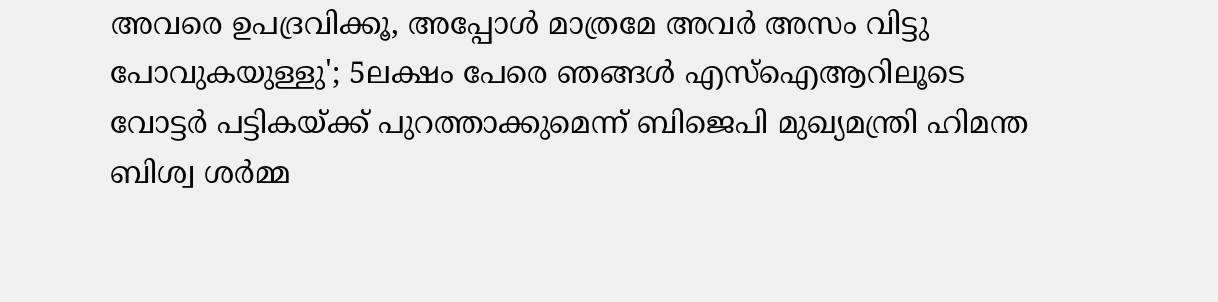അവരെ ഉപദ്രവിക്കൂ, അപ്പോള്‍ മാത്രമേ അവര്‍ അസം വിട്ടു പോവുകയുള്ളു'; 5ലക്ഷം പേരെ ഞങ്ങള്‍ എസ്‌ഐആറിലൂടെ വോട്ടര്‍ പട്ടികയ്ക്ക് പുറത്താക്കുമെന്ന് ബിജെപി മുഖ്യമന്ത്രി ഹിമന്ത ബിശ്വ ശര്‍മ്മ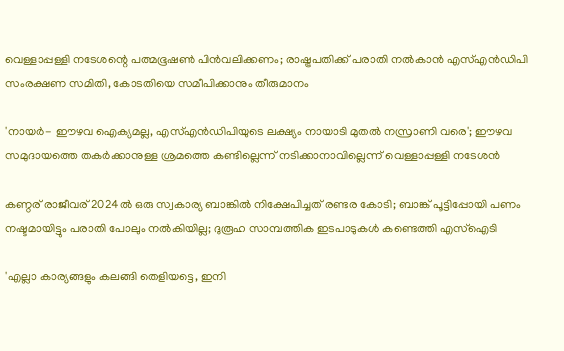വെള്ളാപ്പള്ളി നടേശന്റെ പത്മഭൂഷൺ പിൻവലിക്കണം; രാഷ്ട്രപതിക്ക് പരാതി നൽകാൻ എസ്എൻഡിപി സംരക്ഷണ സമിതി, കോടതിയെ സമീപിക്കാനും തീരുമാനം

'നായർ- ഈഴവ ഐക്യമല്ല, എസ്എൻഡിപിയുടെ ലക്ഷ്യം നായാടി മുതൽ നസ്രാണി വരെ'; ഈഴവ സമുദായത്തെ തകർക്കാനുള്ള ശ്രമത്തെ കണ്ടില്ലെന്ന് നടിക്കാനാവില്ലെന്ന് വെള്ളാപ്പള്ളി നടേശൻ

കണ്ഠര് രാജീവര് 2024ല്‍ ഒരു സ്വകാര്യ ബാങ്കില്‍ നിക്ഷേപിച്ചത് രണ്ടര കോടി; ബാങ്ക് പൂട്ടിപ്പോയി പണം നഷ്ടമായിട്ടും പരാതി പോലും നല്‍കിയില്ല; ദുരൂഹ സാമ്പത്തിക ഇടപാടുകള്‍ കണ്ടെത്തി എസ്‌ഐടി

'എല്ലാ കാര്യങ്ങളും കലങ്ങി തെളിയട്ടെ, ഇനി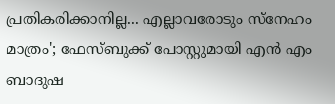പ്രതികരിക്കാനില്ല... എല്ലാവരോടും സ്നേഹം മാത്രം'; ഫേസ്ബുക്ക് പോസ്റ്റുമായി എൻ എം ബാദുഷ